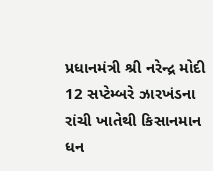પ્રધાનમંત્રી શ્રી નરેન્દ્ર મોદી 12 સપ્ટેમ્બરે ઝારખંડના રાંચી ખાતેથી કિસાનમાન ધન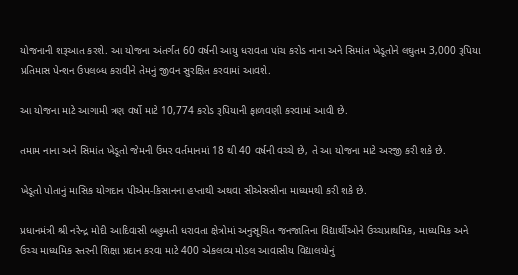યોજનાની શરૂઆત કરશે. આ યોજના અંતર્ગત 60 વર્ષની આયુ ધરાવતા પાંચ કરોડ નાના અને સિમાંત ખેડૂતોને લઘુતમ 3,000 રૂપિયા પ્રતિમાસ પેન્શન ઉપલબ્ધ કરાવીને તેમનું જીવન સુરક્ષિત કરવામાં આવશે.

આ યોજના માટે આગામી ત્રણ વર્ષો માટે 10,774 કરોડ રૂપિયાની ફાળવણી કરવામાં આવી છે.

તમામ નાના અને સિમાંત ખેડૂતો જેમની ઉંમર વર્તમાનમાં 18 થી 40 વર્ષની વચ્ચે છે, તે આ યોજના માટે અરજી કરી શકે છે.

ખેડૂતો પોતાનું માસિક યોગદાન પીએમ-કિસાનના હપ્તાથી અથવા સીએસસીના માધ્યમથી કરી શકે છે.

પ્રધાનમંત્રી શ્રી નરેન્દ્ર મોદી આદિવાસી બહુમતી ધરાવતા ક્ષેત્રોમાં અનુસૂચિત જનજાતિના વિદ્યાર્થીઓને ઉચ્ચપ્રાથમિક, માધ્યમિક અને ઉચ્ચ માધ્યમિક સ્તરની શિક્ષા પ્રદાન કરવા માટે 400 એકલવ્ય મોડલ આવાસીય વિદ્યાલયોનું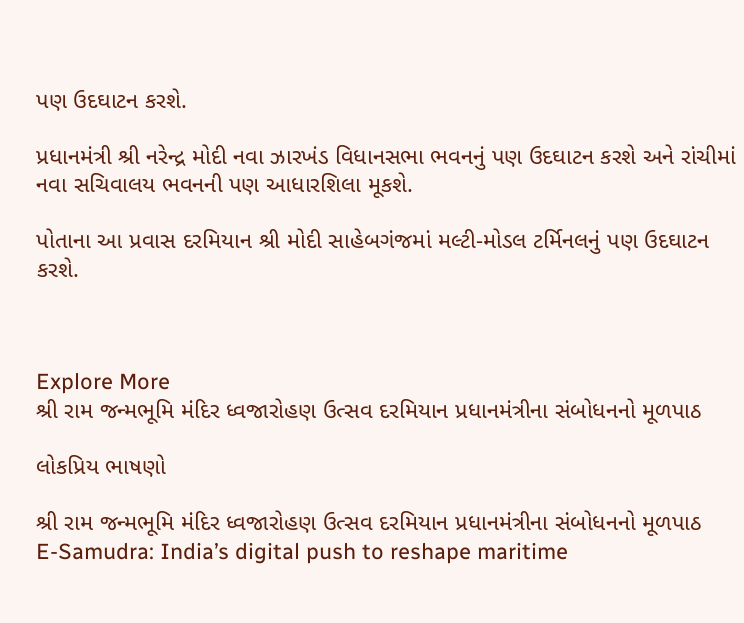પણ ઉદઘાટન કરશે.

પ્રધાનમંત્રી શ્રી નરેન્દ્ર મોદી નવા ઝારખંડ વિધાનસભા ભવનનું પણ ઉદઘાટન કરશે અને રાંચીમાં નવા સચિવાલય ભવનની પણ આધારશિલા મૂકશે.

પોતાના આ પ્રવાસ દરમિયાન શ્રી મોદી સાહેબગંજમાં મલ્ટી-મોડલ ટર્મિનલનું પણ ઉદઘાટન કરશે.



Explore More
શ્રી રામ જન્મભૂમિ મંદિર ધ્વજારોહણ ઉત્સવ દરમિયાન પ્રધાનમંત્રીના સંબોધનનો મૂળપાઠ

લોકપ્રિય ભાષણો

શ્રી રામ જન્મભૂમિ મંદિર ધ્વજારોહણ ઉત્સવ દરમિયાન પ્રધાનમંત્રીના સંબોધનનો મૂળપાઠ
E-Samudra: India’s digital push to reshape maritime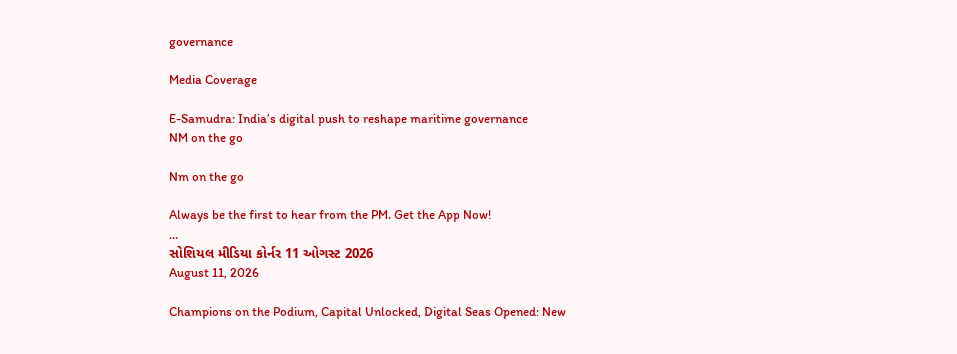governance

Media Coverage

E-Samudra: India’s digital push to reshape maritime governance
NM on the go

Nm on the go

Always be the first to hear from the PM. Get the App Now!
...
સોશિયલ મીડિયા કોર્નર 11 ઓગસ્ટ 2026
August 11, 2026

Champions on the Podium, Capital Unlocked, Digital Seas Opened: New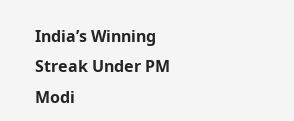India’s Winning Streak Under PM Modi